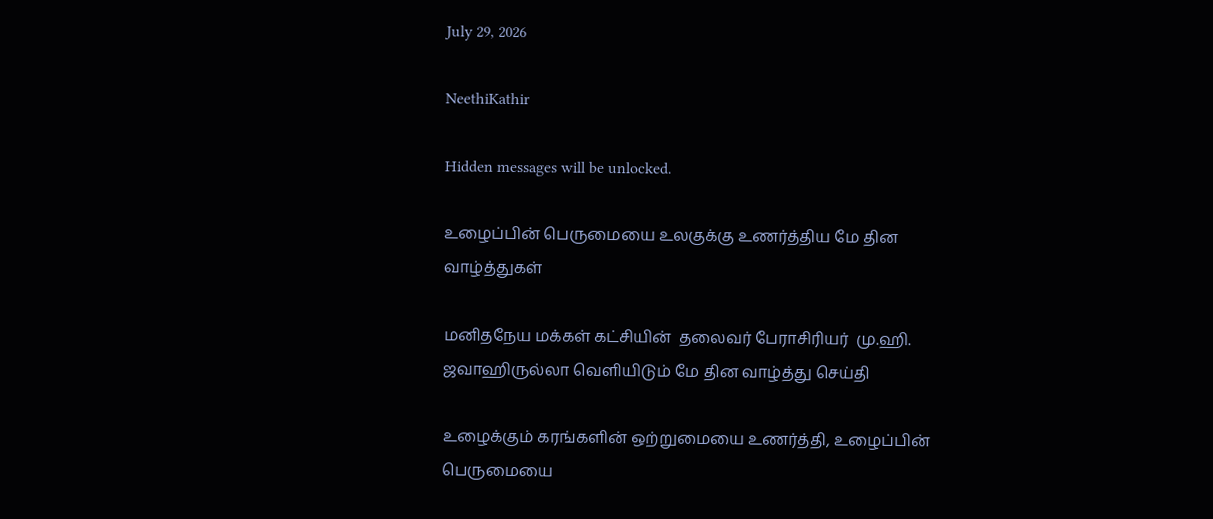July 29, 2026

NeethiKathir

Hidden messages will be unlocked.

உழைப்பின் பெருமையை உலகுக்கு உணர்த்திய மே தின வாழ்த்துகள்

மனிதநேய மக்கள் கட்சியின்  தலைவர் பேராசிரியர்  மு.ஹி. ஜவாஹிருல்லா வெளியிடும் மே தின வாழ்த்து செய்தி

உழைக்கும் கரங்களின் ஒற்றுமையை உணர்த்தி, உழைப்பின் பெருமையை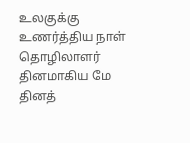உலகுக்கு உணர்த்திய நாள் தொழிலாளர் தினமாகிய மே தினத்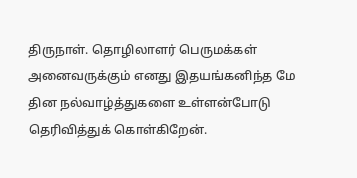திருநாள். தொழிலாளர் பெருமக்கள் அனைவருக்கும் எனது இதயங்கனிந்த மே தின நல்வாழ்த்துகளை உள்ளன்போடு தெரிவித்துக் கொள்கிறேன்.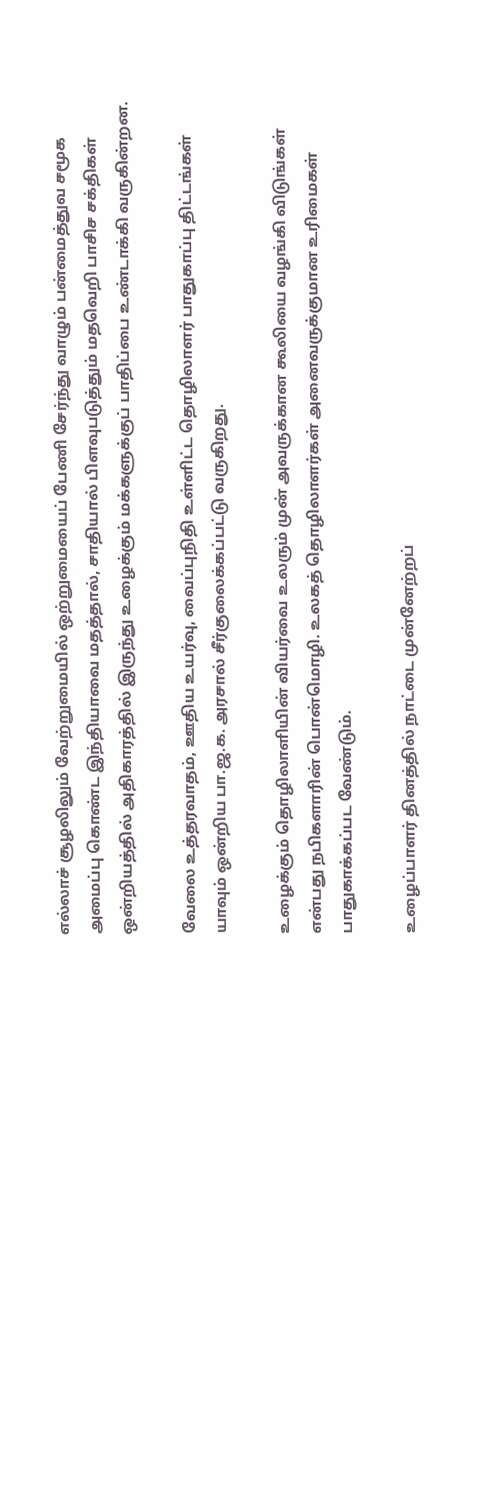எல்லாச் சூழலிலும் வேற்றுமையில் ஒற்றுமையைப் பேணி சேர்ந்து வாழும் பன்மைத்துவ சமூக அமைப்பு கொண்ட இந்தியாவை மதத்தால், சாதியால் பிளவுபடுத்தும் மதவெறி பாசிச சக்திகள் ஒன்றியத்தில் அதிகாரத்தில் இருந்து உழைக்கும் மக்களுக்குப் பாதிப்பை உண்டாக்கி வருகின்றன.

வேலை உத்தரவாதம், ஊதிய உயர்வு, வைப்புநிதி உள்ளிட்ட தொழிலாளர் பாதுகாப்பு திட்டங்கள் யாவும் ஒன்றிய பா.ஜ.க. அரசால் சீர்குலைக்கப்பட்டு வருகிறது.

உழைக்கும் தொழிலாளியின் வியர்வை உலரும் முன் அவருக்கான கூலியை வழங்கி விடுங்கள் என்பது நபிகளாரின் பொன்மொழி. உலகத் தொழிலாளர்கள் அனைவருக்குமான உரிமைகள் பாதுகாக்கப்பட வேண்டும்.

உழைப்பாளர் தினத்தில் நாட்டை முன்னேற்றப்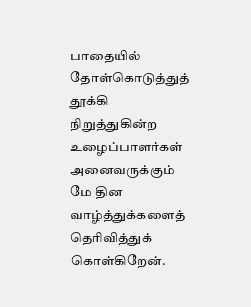பாதையில் தோள்கொடுத்துத் தூக்கி நிறுத்துகின்ற உழைப்பாளர்கள் அனைவருக்கும் மே தின வாழ்த்துக்களைத் தெரிவித்துக் கொள்கிறேன்.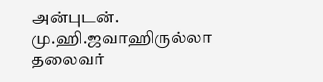அன்புடன்.
மு.ஹி.ஜவாஹிருல்லா
தலைவர்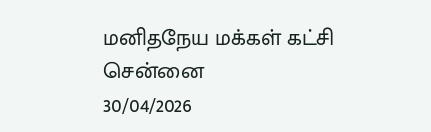மனிதநேய மக்கள் கட்சி
சென்னை
30/04/2026